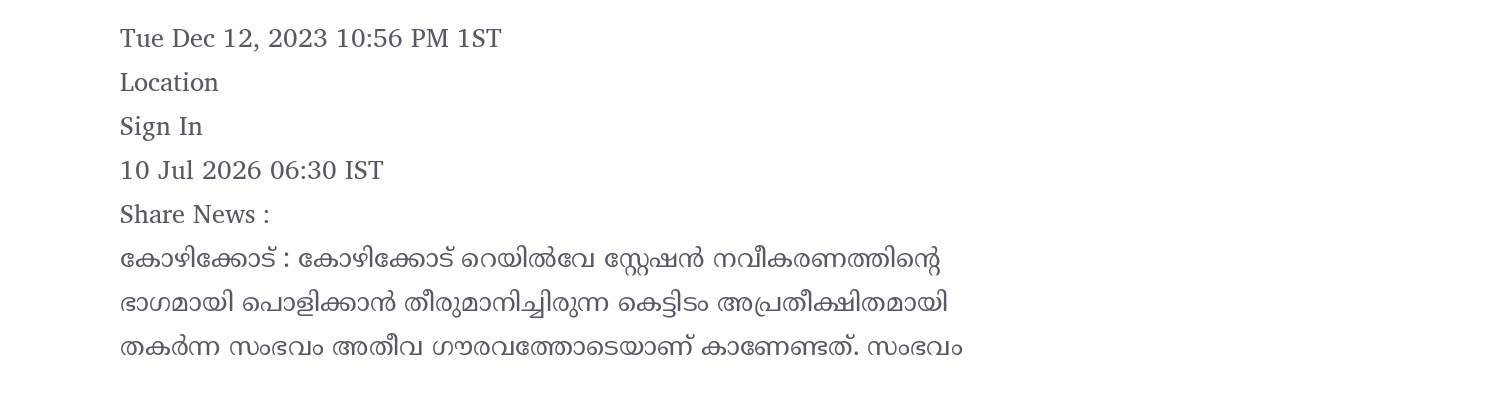Tue Dec 12, 2023 10:56 PM 1ST
Location
Sign In
10 Jul 2026 06:30 IST
Share News :
കോഴിക്കോട് : കോഴിക്കോട് റെയിൽവേ സ്റ്റേഷൻ നവീകരണത്തിന്റെ ഭാഗമായി പൊളിക്കാൻ തീരുമാനിച്ചിരുന്ന കെട്ടിടം അപ്രതീക്ഷിതമായി തകർന്ന സംഭവം അതീവ ഗൗരവത്തോടെയാണ് കാണേണ്ടത്. സംഭവം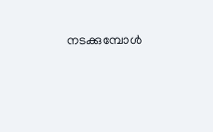നടക്കുമ്പോൾ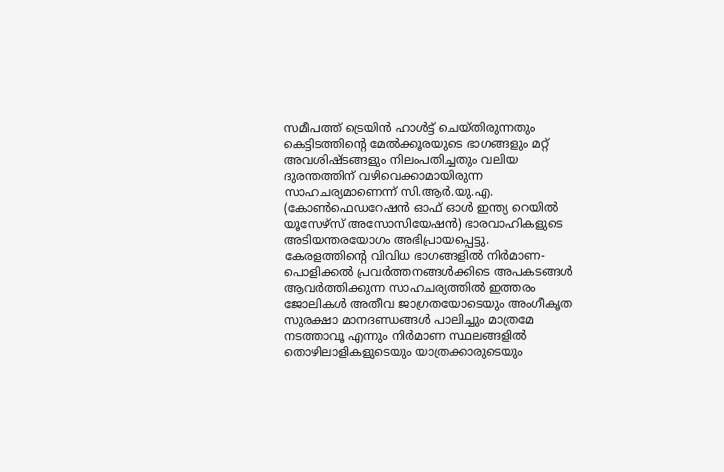സമീപത്ത് ട്രെയിൻ ഹാൾട്ട് ചെയ്തിരുന്നതും കെട്ടിടത്തിന്റെ മേൽക്കൂരയുടെ ഭാഗങ്ങളും മറ്റ് അവശിഷ്ടങ്ങളും നിലംപതിച്ചതും വലിയ ദുരന്തത്തിന് വഴിവെക്കാമായിരുന്ന സാഹചര്യമാണെന്ന് സി.ആർ.യു.എ. (കോൺഫെഡറേഷൻ ഓഫ് ഓൾ ഇന്ത്യ റെയിൽ യൂസേഴ്സ് അസോസിയേഷൻ) ഭാരവാഹികളുടെ അടിയന്തരയോഗം അഭിപ്രായപ്പെട്ടു.
കേരളത്തിന്റെ വിവിധ ഭാഗങ്ങളിൽ നിർമാണ-പൊളിക്കൽ പ്രവർത്തനങ്ങൾക്കിടെ അപകടങ്ങൾ ആവർത്തിക്കുന്ന സാഹചര്യത്തിൽ ഇത്തരം ജോലികൾ അതീവ ജാഗ്രതയോടെയും അംഗീകൃത സുരക്ഷാ മാനദണ്ഡങ്ങൾ പാലിച്ചും മാത്രമേ നടത്താവൂ എന്നും നിർമാണ സ്ഥലങ്ങളിൽ തൊഴിലാളികളുടെയും യാത്രക്കാരുടെയും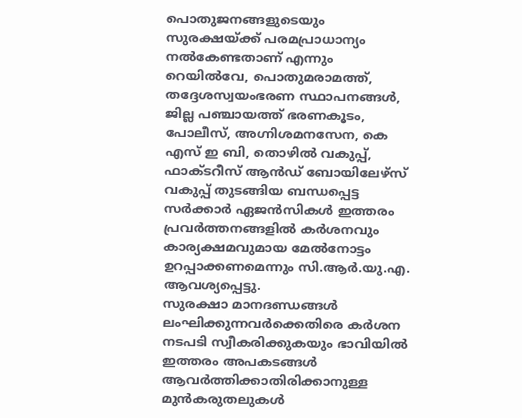പൊതുജനങ്ങളുടെയും സുരക്ഷയ്ക്ക് പരമപ്രാധാന്യം നൽകേണ്ടതാണ് എന്നും റെയിൽവേ, പൊതുമരാമത്ത്, തദ്ദേശസ്വയംഭരണ സ്ഥാപനങ്ങൾ, ജില്ല പഞ്ചായത്ത് ഭരണകൂടം, പോലീസ്, അഗ്നിശമനസേന, കെ എസ് ഇ ബി, തൊഴിൽ വകുപ്പ്, ഫാക്ടറീസ് ആൻഡ് ബോയിലേഴ്സ് വകുപ്പ് തുടങ്ങിയ ബന്ധപ്പെട്ട സർക്കാർ ഏജൻസികൾ ഇത്തരം പ്രവർത്തനങ്ങളിൽ കർശനവും കാര്യക്ഷമവുമായ മേൽനോട്ടം ഉറപ്പാക്കണമെന്നും സി.ആർ.യു.എ. ആവശ്യപ്പെട്ടു.
സുരക്ഷാ മാനദണ്ഡങ്ങൾ ലംഘിക്കുന്നവർക്കെതിരെ കർശന നടപടി സ്വീകരിക്കുകയും ഭാവിയിൽ ഇത്തരം അപകടങ്ങൾ ആവർത്തിക്കാതിരിക്കാനുള്ള മുൻകരുതലുകൾ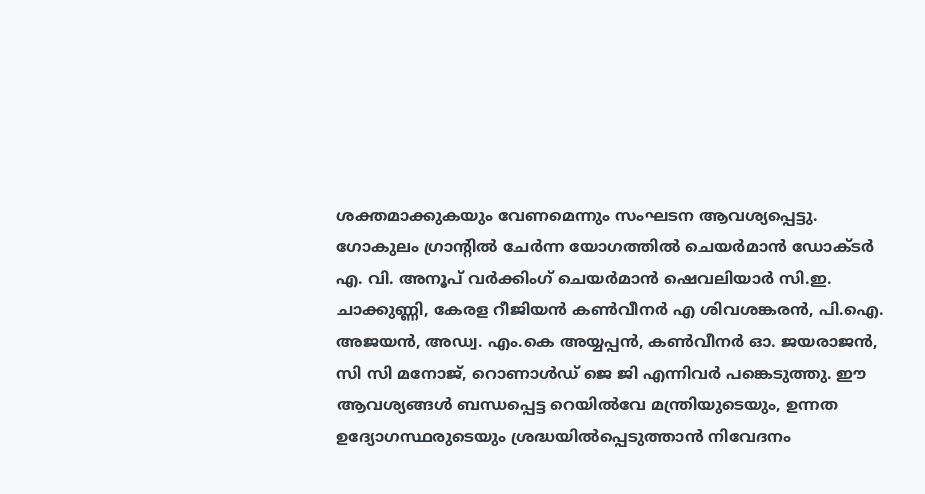ശക്തമാക്കുകയും വേണമെന്നും സംഘടന ആവശ്യപ്പെട്ടു. ഗോകുലം ഗ്രാൻ്റിൽ ചേർന്ന യോഗത്തിൽ ചെയർമാൻ ഡോക്ടർ എ. വി. അനൂപ് വർക്കിംഗ് ചെയർമാൻ ഷെവലിയാർ സി.ഇ. ചാക്കുണ്ണി, കേരള റീജിയൻ കൺവീനർ എ ശിവശങ്കരൻ, പി.ഐ. അജയൻ, അഡ്വ. എം.കെ അയ്യപ്പൻ, കൺവീനർ ഓ. ജയരാജൻ, സി സി മനോജ്, റൊണാൾഡ് ജെ ജി എന്നിവർ പങ്കെടുത്തു. ഈ ആവശ്യങ്ങൾ ബന്ധപ്പെട്ട റെയിൽവേ മന്ത്രിയുടെയും, ഉന്നത ഉദ്യോഗസ്ഥരുടെയും ശ്രദ്ധയിൽപ്പെടുത്താൻ നിവേദനം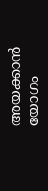അയക്കാൻ യോഗം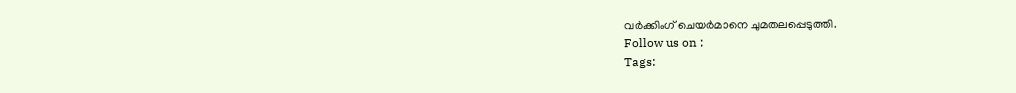വർക്കിംഗ് ചെയർമാനെ ചുമതലപ്പെടുത്തി.
Follow us on :
Tags: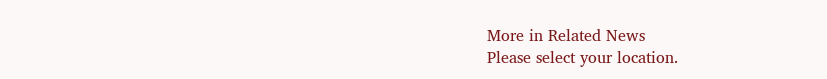More in Related News
Please select your location.